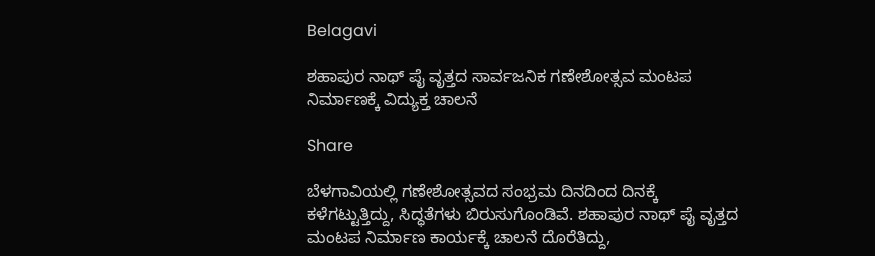Belagavi

ಶಹಾಪುರ ನಾಥ್‌ ಪೈ ವೃತ್ತದ ಸಾರ್ವಜನಿಕ ಗಣೇಶೋತ್ಸವ ಮಂಟಪ ನಿರ್ಮಾಣಕ್ಕೆ ವಿದ್ಯುಕ್ತ ಚಾಲನೆ

Share

ಬೆಳಗಾವಿಯಲ್ಲಿ ಗಣೇಶೋತ್ಸವದ ಸಂಭ್ರಮ ದಿನದಿಂದ ದಿನಕ್ಕೆ ಕಳೆಗಟ್ಟುತ್ತಿದ್ದು, ಸಿದ್ಧತೆಗಳು ಬಿರುಸುಗೊಂಡಿವೆ. ಶಹಾಪುರ ನಾಥ್‌ ಪೈ ವೃತ್ತದ ಮಂಟಪ ನಿರ್ಮಾಣ ಕಾರ್ಯಕ್ಕೆ ಚಾಲನೆ ದೊರೆತಿದ್ದು,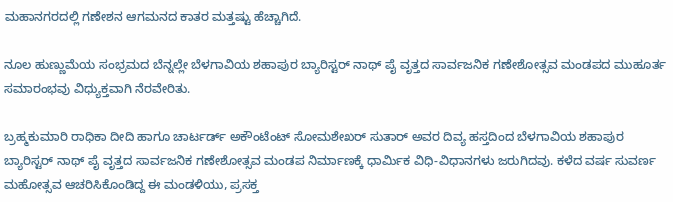ಮಹಾನಗರದಲ್ಲಿ ಗಣೇಶನ ಆಗಮನದ ಕಾತರ ಮತ್ತಷ್ಟು ಹೆಚ್ಚಾಗಿದೆ.

ನೂಲ ಹುಣ್ಣುಮೆಯ ಸಂಭ್ರಮದ ಬೆನ್ನಲ್ಲೇ ಬೆಳಗಾವಿಯ ಶಹಾಪುರ ಬ್ಯಾರಿಸ್ಟರ್ ನಾಥ್ ಪೈ ವೃತ್ತದ ಸಾರ್ವಜನಿಕ ಗಣೇಶೋತ್ಸವ ಮಂಡಪದ ಮುಹೂರ್ತ ಸಮಾರಂಭವು ವಿಧ್ಯುಕ್ತವಾಗಿ ನೆರವೇರಿತು.

ಬ್ರಹ್ಮಕುಮಾರಿ ರಾಧಿಕಾ ದೀದಿ ಹಾಗೂ ಚಾರ್ಟರ್ಡ್ ಅಕೌಂಟೆಂಟ್ ಸೋಮಶೇಖರ್ ಸುತಾರ್ ಅವರ ದಿವ್ಯ ಹಸ್ತದಿಂದ ಬೆಳಗಾವಿಯ ಶಹಾಪುರ ಬ್ಯಾರಿಸ್ಟರ್ ನಾಥ್ ಪೈ ವೃತ್ತದ ಸಾರ್ವಜನಿಕ ಗಣೇಶೋತ್ಸವ ಮಂಡಪ ನಿರ್ಮಾಣಕ್ಕೆ ಧಾರ್ಮಿಕ ವಿಧಿ-ವಿಧಾನಗಳು ಜರುಗಿದವು. ಕಳೆದ ವರ್ಷ ಸುವರ್ಣ ಮಹೋತ್ಸವ ಆಚರಿಸಿಕೊಂಡಿದ್ದ ಈ ಮಂಡಳಿಯು, ಪ್ರಸಕ್ತ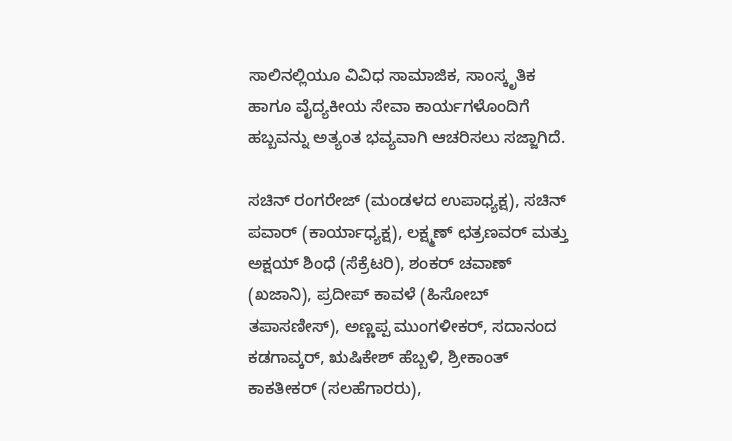ಸಾಲಿನಲ್ಲಿಯೂ ವಿವಿಧ ಸಾಮಾಜಿಕ, ಸಾಂಸ್ಕೃತಿಕ ಹಾಗೂ ವೈದ್ಯಕೀಯ ಸೇವಾ ಕಾರ್ಯಗಳೊಂದಿಗೆ ಹಬ್ಬವನ್ನು ಅತ್ಯಂತ ಭವ್ಯವಾಗಿ ಆಚರಿಸಲು ಸಜ್ಜಾಗಿದೆ.

ಸಚಿನ್ ರಂಗರೇಜ್ (ಮಂಡಳದ ಉಪಾಧ್ಯಕ್ಷ), ಸಚಿನ್ ಪವಾರ್ (ಕಾರ್ಯಾಧ್ಯಕ್ಷ), ಲಕ್ಷ್ಮಣ್ ಛತ್ರಣವರ್ ಮತ್ತು ಅಕ್ಷಯ್ ಶಿಂಧೆ (ಸೆಕ್ರೆಟರಿ), ಶಂಕರ್ ಚವಾಣ್ (ಖಜಾನಿ), ಪ್ರದೀಪ್ ಕಾವಳೆ (ಹಿಸೋಬ್ ತಪಾಸಣೀಸ್), ಅಣ್ಣಪ್ಪ ಮುಂಗಳೀಕರ್, ಸದಾನಂದ ಕಡಗಾವ್ಕರ್, ಋಷಿಕೇಶ್ ಹೆಬ್ಬಳಿ, ಶ್ರೀಕಾಂತ್ ಕಾಕತೀಕರ್ (ಸಲಹೆಗಾರರು),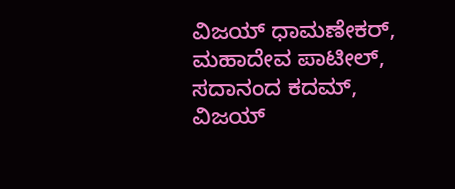ವಿಜಯ್ ಧಾಮಣೇಕರ್, ಮಹಾದೇವ ಪಾಟೀಲ್, ಸದಾನಂದ ಕದಮ್, ವಿಜಯ್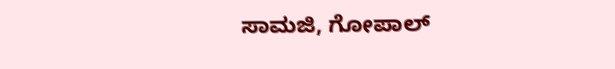ಸಾಮಜಿ, ಗೋಪಾಲ್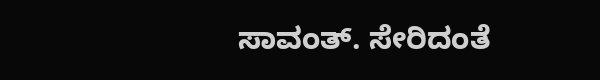ಸಾವಂತ್. ಸೇರಿದಂತೆ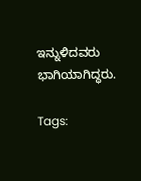ಇನ್ನುಳಿದವರು ಭಾಗಿಯಾಗಿದ್ಧರು.

Tags: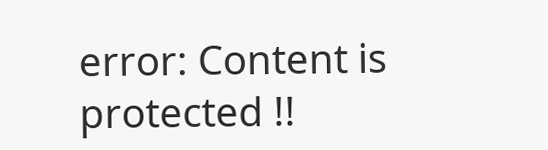error: Content is protected !!